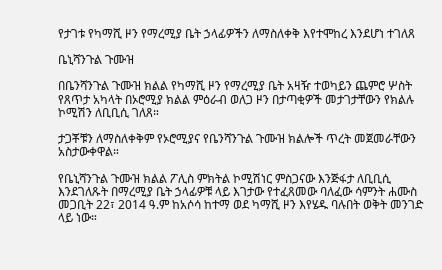የታገቱ የካማሺ ዞን የማረሚያ ቤት ኃላፊዎችን ለማስለቀቅ እየተሞከረ እንደሆነ ተገለጸ

ቤኒሻንጉል ጉሙዝ

በቤንሻንጉል ጉሙዝ ክልል የካማሺ ዞን የማረሚያ ቤት አዛዥ ተወካይን ጨምሮ ሦስት የጸጥታ አካላት በኦሮሚያ ክልል ምዕራብ ወለጋ ዞን በታጣቂዎች መታገታቸውን የክልሉ ኮሚሽን ለቢቢሲ ገለጸ።

ታጋቾቹን ለማስለቀቅም የኦሮሚያና የቤንሻንጉል ጉሙዝ ክልሎች ጥረት መጀመራቸውን አስታውቀዋል።

የቤኒሻንጉል ጉሙዝ ክልል ፖሊስ ምክትል ኮሚሽነር ምስጋናው እንጅፋታ ለቢቢሲ እንደገለጹት በማረሚያ ቤት ኃላፊዎቹ ላይ እገታው የተፈጸመው ባለፈው ሳምንት ሐሙስ መጋቢት 22፣ 2014 ዓ.ም ከአሶሳ ከተማ ወደ ካማሺ ዞን እየሄዱ ባሉበት ወቅት መንገድ ላይ ነው።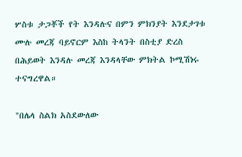ሦስቱ ታጋቾች የት እንዳሉና በምን ምክንያት እንደታገቱ ሙሉ መረጃ ባይኖርም እስከ ትላንት በስቲያ ድረስ በሕይወት እንዳሉ መረጃ እንዳላቸው ምክትል ኮሚሽነሩ ተናግረዋል።

"በሌላ ስልክ አስደውለው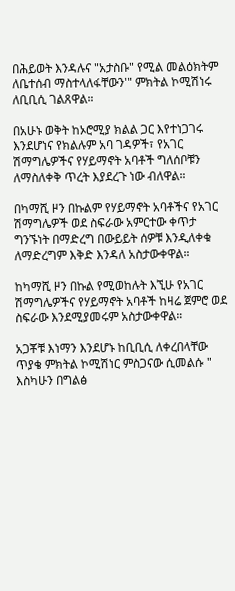በሕይወት እንዳሉና "አታስቡ" የሚል መልዕክትም ለቤተሰብ ማስተላለፋቸውን'" ምክትል ኮሚሽነሩ ለቢቢሲ ገልጸዋል።

በአሁኑ ወቅት ከኦሮሚያ ክልል ጋር እየተነጋገሩ እንደሆነና የክልሉም አባ ገዳዎች፣ የአገር ሽማግሌዎችና የሃይማኖት አባቶች ግለሰቦቹን ለማስለቀቅ ጥረት እያደረጉ ነው ብለዋል።

በካማሺ ዞን በኩልም የሃይማኖት አባቶችና የአገር ሽማግሌዎች ወደ ስፍራው አምርተው ቀጥታ ግንኙነት በማድረግ በውይይት ሰዎቹ እንዲለቀቁ ለማድረግም እቅድ እንዳለ አስታውቀዋል።

ከካማሺ ዞን በኩል የሚወከሉት እኚሁ የአገር ሽማግሌዎችና የሃይማኖት አባቶች ከዛሬ ጀምሮ ወደ ስፍራው እንደሚያመሩም አስታውቀዋል።

አጋቾቹ እነማን እንደሆኑ ከቢቢሲ ለቀረበላቸው ጥያቄ ምክትል ኮሚሽነር ምስጋናው ሲመልሱ " እስካሁን በግልፅ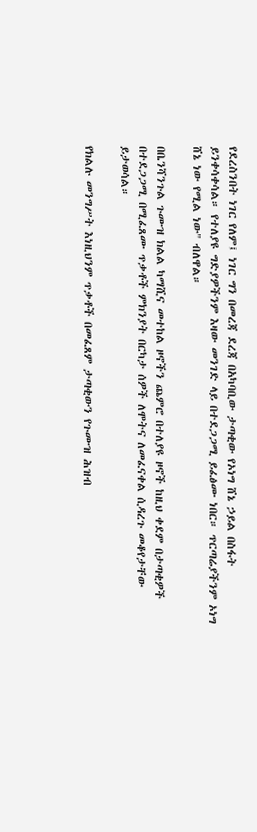የደረስንበት ነገር የለም፤ ነገር ግን በመረጃ ደረጃ በአካባቢው ታጣቂው የኦነግ ሸኔ ኃይል በስፋት ይንቀሳቀሳል። የተለያዩ ግድያዎችንም እዛው መንገድ ላይ በተደጋጋሚ ይፈፅሙ ነበር። ጥርጣሬያችንም ኦነግ ሸኔ ነው የሚል ነው" ብለዋል።

በቤንሻንጉል ጉሙዝ ክልል ካማሺና መተከል ዞኖችን ጨምሮ በተለያዩ ዞኖች ከዚህ ቀደም በታጣቂዎች በተደጋጋሚ በሚፈጸሙ ጥቃቶች ምክንያት በርካታ ሰዎች ለሞትና ለመፈናቀል ሲዳረጉ መቆየታቸው ይታወሳል።

የክልሉ መንግሥት እነዚህንም ጥቃቶች በመፈጸም ታጣቂውን የጉሙዝ ሕዝብ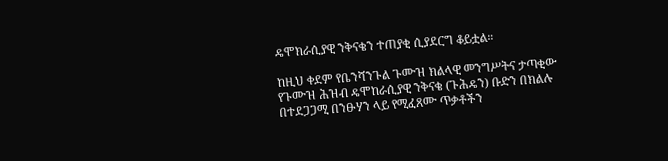ዴሞክራሲያዊ ንቅናቄን ተጠያቂ ሲያደርግ ቆይቷል።

ከዚህ ቀደም የቤንሻንጉል ጉሙዝ ክልላዊ መንግሥትና ታጣቂው የጉሙዝ ሕዝብ ዴሞከራሲያዊ ንቅናቄ (ጉሕዴን) ቡድን በክልሉ በተደጋጋሚ በንፁሃን ላይ የሚፈጸሙ ጥቃቶችን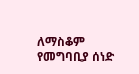ለማስቆም የመግባቢያ ሰነድ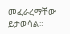መፈራረማቸው ይታወሳል።